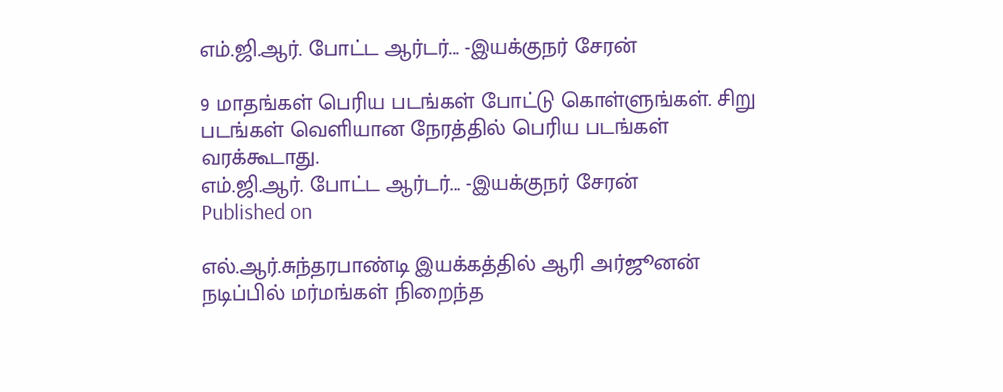எம்.ஜி.ஆர். போட்ட ஆர்டர்... -இயக்குநர் சேரன்

9 மாதங்கள் பெரிய படங்கள் போட்டு கொள்ளுங்கள். சிறு படங்கள் வெளியான நேரத்தில் பெரிய படங்கள் வரக்கூடாது.
எம்.ஜி.ஆர். போட்ட ஆர்டர்... -இயக்குநர் சேரன்
Published on

எல்.ஆர்.சுந்தரபாண்டி இயக்கத்தில் ஆரி அர்ஜூனன் நடிப்பில் மர்மங்கள் நிறைந்த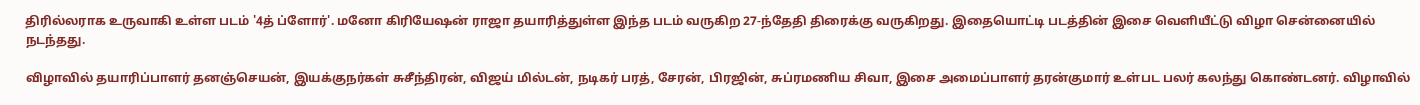திரில்லராக உருவாகி உள்ள படம் '4த் ப்ளோர்'. மனோ கிரியேஷன் ராஜா தயாரித்துள்ள இந்த படம் வருகிற 27-ந்தேதி திரைக்கு வருகிறது. இதையொட்டி படத்தின் இசை வெளியீட்டு விழா சென்னையில் நடந்தது.

விழாவில் தயாரிப்பாளர் தனஞ்செயன், இயக்குநர்கள் சுசீந்திரன், விஜய் மில்டன், நடிகர் பரத், சேரன், பிரஜின், சுப்ரமணிய சிவா, இசை அமைப்பாளர் தரன்குமார் உள்பட பலர் கலந்து கொண்டனர். விழாவில்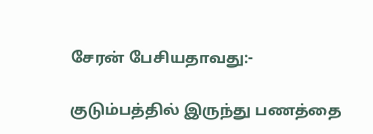சேரன் பேசியதாவது:-

குடும்பத்தில் இருந்து பணத்தை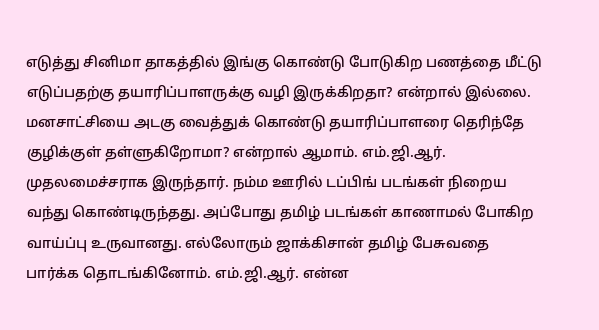எடுத்து சினிமா தாகத்தில் இங்கு கொண்டு போடுகிற பணத்தை மீட்டு எடுப்பதற்கு தயாரிப்பாளருக்கு வழி இருக்கிறதா? என்றால் இல்லை. மனசாட்சியை அடகு வைத்துக் கொண்டு தயாரிப்பாளரை தெரிந்தே குழிக்குள் தள்ளுகிறோமா? என்றால் ஆமாம். எம்.ஜி.ஆர். முதலமைச்சராக இருந்தார். நம்ம ஊரில் டப்பிங் படங்கள் நிறைய வந்து கொண்டிருந்தது. அப்போது தமிழ் படங்கள் காணாமல் போகிற வாய்ப்பு உருவானது. எல்லோரும் ஜாக்கிசான் தமிழ் பேசுவதை பார்க்க தொடங்கினோம். எம்.ஜி.ஆர். என்ன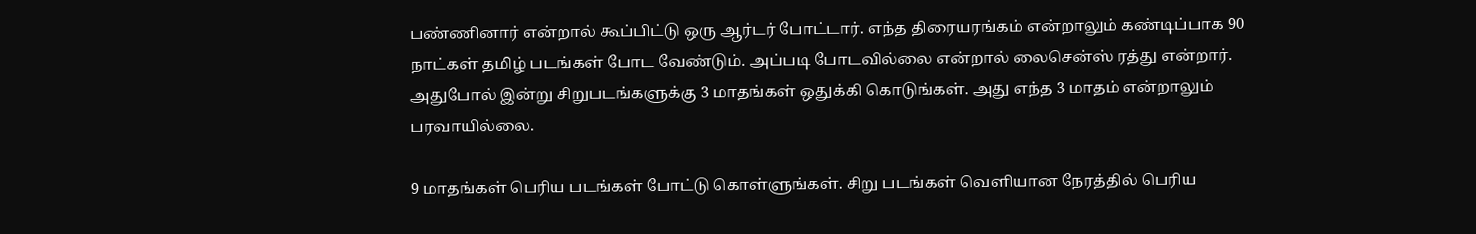பண்ணினார் என்றால் கூப்பிட்டு ஒரு ஆர்டர் போட்டார். எந்த திரையரங்கம் என்றாலும் கண்டிப்பாக 90 நாட்கள் தமிழ் படங்கள் போட வேண்டும். அப்படி போடவில்லை என்றால் லைசென்ஸ் ரத்து என்றார். அதுபோல் இன்று சிறுபடங்களுக்கு 3 மாதங்கள் ஒதுக்கி கொடுங்கள். அது எந்த 3 மாதம் என்றாலும் பரவாயில்லை.

9 மாதங்கள் பெரிய படங்கள் போட்டு கொள்ளுங்கள். சிறு படங்கள் வெளியான நேரத்தில் பெரிய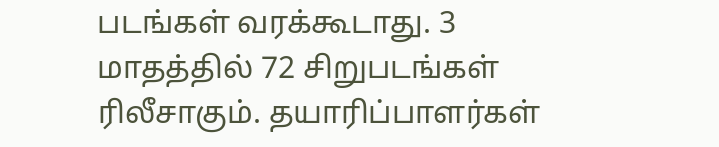படங்கள் வரக்கூடாது. 3 மாதத்தில் 72 சிறுபடங்கள் ரிலீசாகும். தயாரிப்பாளர்கள்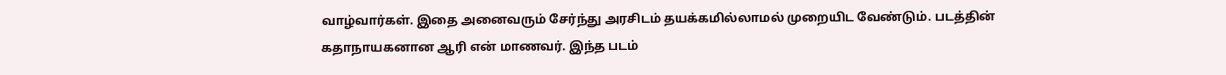வாழ்வார்கள். இதை அனைவரும் சேர்ந்து அரசிடம் தயக்கமில்லாமல் முறையிட வேண்டும். படத்தின் கதாநாயகனான ஆரி என் மாணவர். இந்த படம்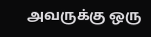அவருக்கு ஒரு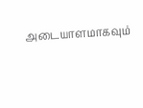அடையாளமாகவும்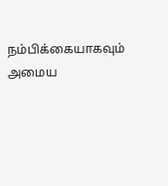நம்பிக்கையாகவும் அமைய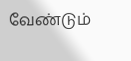வேண்டும்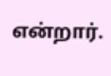என்றார்.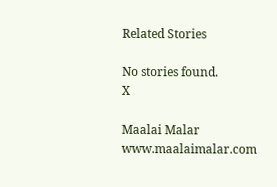Related Stories

No stories found.
X

Maalai Malar
www.maalaimalar.com